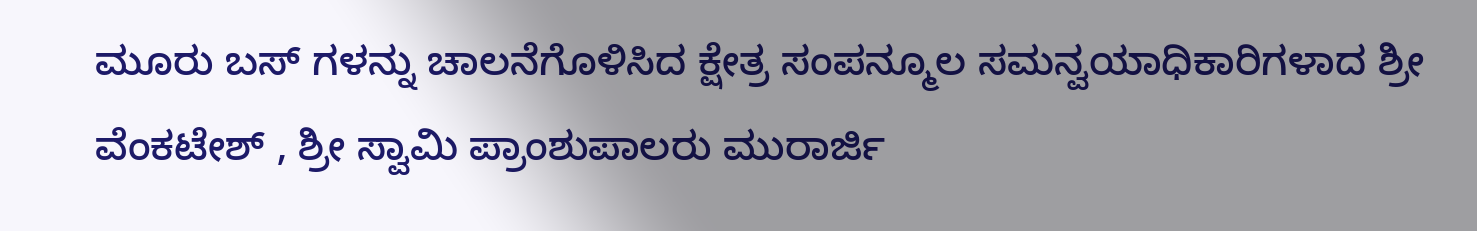ಮೂರು ಬಸ್ ಗಳನ್ನು ಚಾಲನೆಗೊಳಿಸಿದ ಕ್ಷೇತ್ರ ಸಂಪನ್ಮೂಲ ಸಮನ್ವಯಾಧಿಕಾರಿಗಳಾದ ಶ್ರೀ ವೆಂಕಟೇಶ್ , ಶ್ರೀ ಸ್ವಾಮಿ ಪ್ರಾಂಶುಪಾಲರು ಮುರಾರ್ಜಿ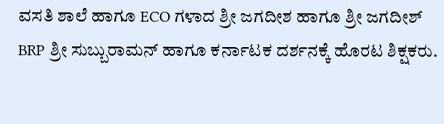ವಸತಿ ಶಾಲೆ ಹಾಗೂ ECO ಗಳಾದ ಶ್ರೀ ಜಗದೀಶ ಹಾಗೂ ಶ್ರೀ ಜಗದೀಶ್ BRP ಶ್ರೀ ಸುಬ್ಬುರಾಮನ್ ಹಾಗೂ ಕರ್ನಾಟಕ ದರ್ಶನಕ್ಕೆ ಹೊರಟ ಶಿಕ್ಷಕರು.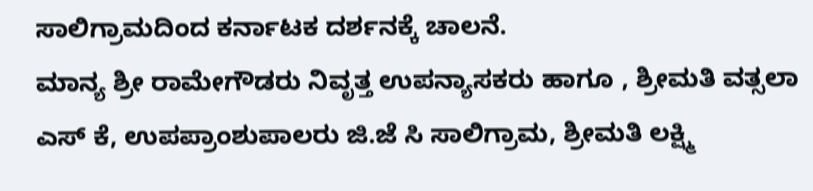ಸಾಲಿಗ್ರಾಮದಿಂದ ಕರ್ನಾಟಕ ದರ್ಶನಕ್ಕೆ ಚಾಲನೆ.
ಮಾನ್ಯ ಶ್ರೀ ರಾಮೇಗೌಡರು ನಿವೃತ್ತ ಉಪನ್ಯಾಸಕರು ಹಾಗೂ , ಶ್ರೀಮತಿ ವತ್ಸಲಾ ಎಸ್ ಕೆ, ಉಪಪ್ರಾಂಶುಪಾಲರು ಜಿ.ಜೆ ಸಿ ಸಾಲಿಗ್ರಾಮ, ಶ್ರೀಮತಿ ಲಕ್ಷ್ಮಿ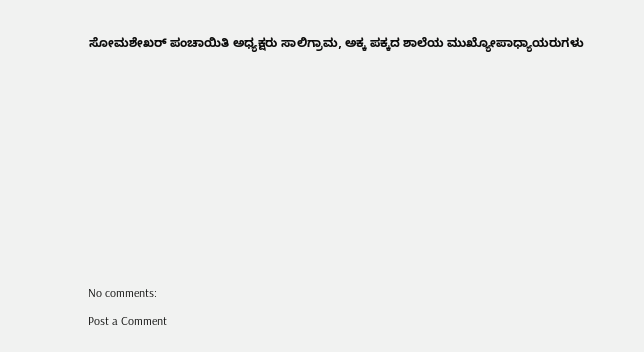ಸೋಮಶೇಖರ್ ಪಂಚಾಯಿತಿ ಅಧ್ಯಕ್ಷರು ಸಾಲಿಗ್ರಾಮ, ಅಕ್ಕ ಪಕ್ಕದ ಶಾಲೆಯ ಮುಖ್ಯೋಪಾಧ್ಯಾಯರುಗಳು








No comments:
Post a Comment